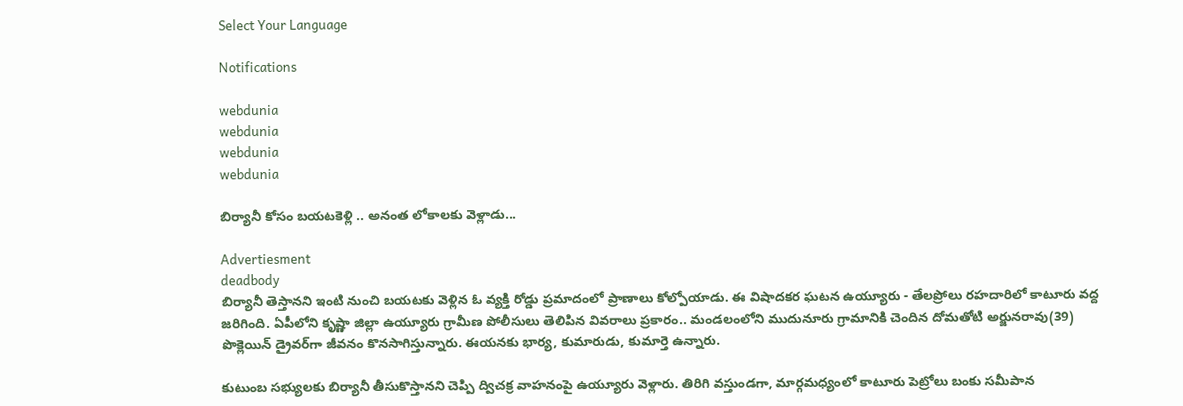Select Your Language

Notifications

webdunia
webdunia
webdunia
webdunia

బిర్యానీ కోసం బయటకెళ్లి .. అనంత లోకాలకు వెళ్లాడు...

Advertiesment
deadbody
బిర్యానీ తెస్తానని ఇంటి నుంచి బయటకు వెళ్లిన ఓ వ్యక్తి రోడ్డు ప్రమాదంలో ప్రాణాలు కోల్పోయాడు. ఈ విషాదకర ఘటన ఉయ్యూరు - తేలప్రోలు రహదారిలో కాటూరు వద్ద జరిగింది. ఏపీలోని కృష్ణా జిల్లా ఉయ్యూరు గ్రామీణ పోలీసులు తెలిపిన వివరాలు ప్రకారం.. మండలంలోని ముదునూరు గ్రామానికి చెందిన దోమతోటి అర్జునరావు(39) పొక్లెయిన్‌ డ్రైవర్‌గా జీవనం కొనసాగిస్తున్నారు. ఈయనకు భార్య, కుమారుడు, కుమార్తె ఉన్నారు.

కుటుంబ సభ్యులకు బిర్యానీ తీసుకొస్తానని చెప్పి ద్విచక్ర వాహనంపై ఉయ్యూరు వెళ్లారు. తిరిగి వస్తుండగా, మార్గమధ్యంలో కాటూరు పెట్రోలు బంకు సమీపాన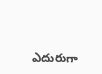ఎదురుగా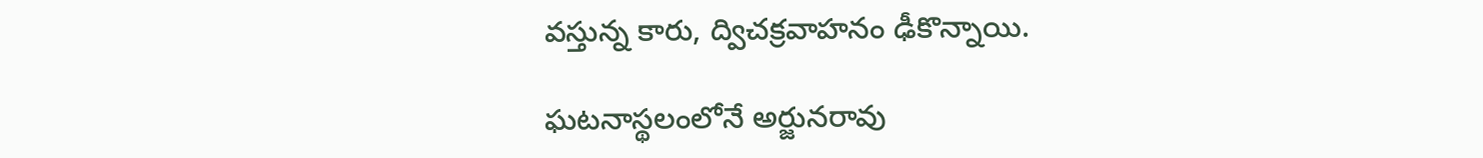వస్తున్న కారు, ద్విచక్రవాహనం ఢీకొన్నాయి.

ఘటనాస్థలంలోనే అర్జునరావు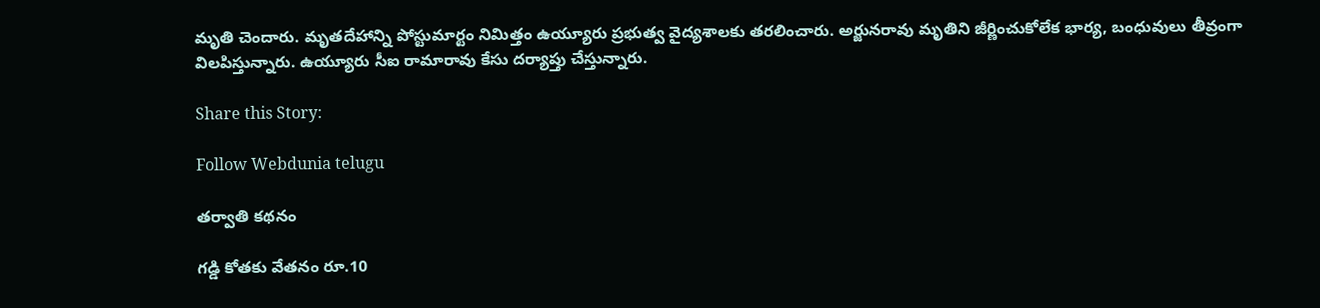మృతి చెందారు. మృతదేహాన్ని పోస్టుమార్టం నిమిత్తం ఉయ్యూరు ప్రభుత్వ వైద్యశాలకు తరలించారు. అర్జునరావు మృతిని జీర్ణించుకోలేక భార్య, బంధువులు తీవ్రంగా విలపిస్తున్నారు. ఉయ్యూరు సీఐ రామారావు కేసు దర్యాప్తు చేస్తున్నారు.

Share this Story:

Follow Webdunia telugu

తర్వాతి కథనం

గడ్డి కోతకు వేతనం రూ.10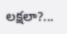లక్షలా?...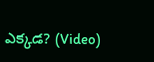ఎక్కడ? (Video)